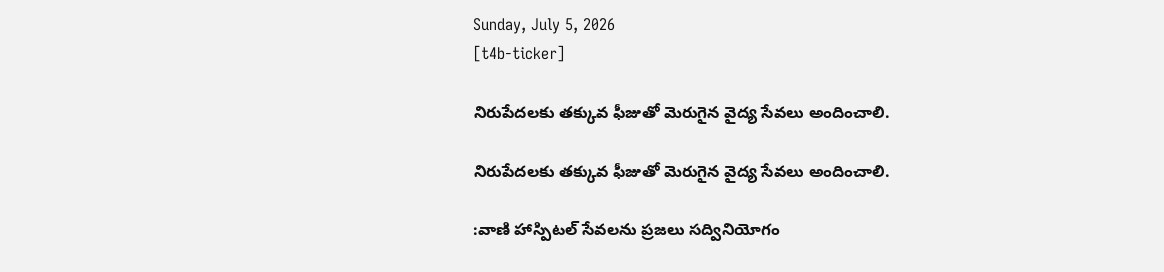Sunday, July 5, 2026
[t4b-ticker]

నిరుపేదలకు తక్కువ ఫీజుతో మెరుగైన వైద్య సేవలు అందించాలి.

నిరుపేదలకు తక్కువ ఫీజుతో మెరుగైన వైద్య సేవలు అందించాలి.

:వాణి హాస్పిటల్ సేవలను ప్రజలు సద్వినియోగం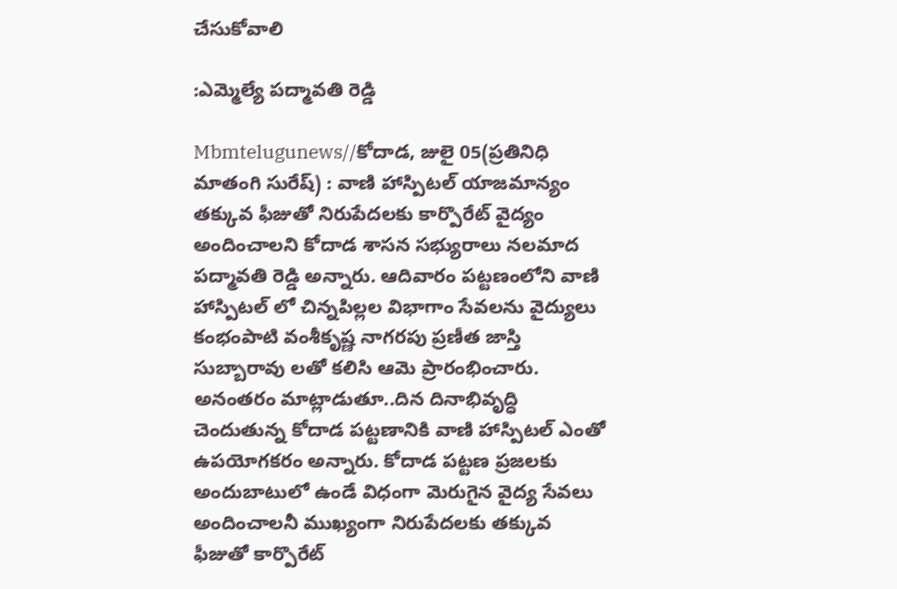చేసుకోవాలి

:ఎమ్మెల్యే పద్మావతి రెడ్డి

Mbmtelugunews//కోదాడ, జులై 05(ప్రతినిధి మాతంగి సురేష్) : వాణి హాస్పిటల్ యాజమాన్యం తక్కువ ఫీజుతో నిరుపేదలకు కార్పొరేట్ వైద్యం అందించాలని కోదాడ శాసన సభ్యురాలు నలమాద పద్మావతి రెడ్డి అన్నారు. ఆదివారం పట్టణంలోని వాణి హాస్పిటల్ లో చిన్నపిల్లల విభాగాం సేవలను వైద్యులు కంభంపాటి వంశీకృష్ణ నాగరపు ప్రణీత జాస్తి సుబ్బారావు లతో కలిసి ఆమె ప్రారంభించారు. అనంతరం మాట్లాడుతూ..దిన దినాభివృద్ధి చెందుతున్న కోదాడ పట్టణానికి వాణి హాస్పిటల్ ఎంతో ఉపయోగకరం అన్నారు. కోదాడ పట్టణ ప్రజలకు అందుబాటులో ఉండే విధంగా మెరుగైన వైద్య సేవలు అందించాలనీ ముఖ్యంగా నిరుపేదలకు తక్కువ ఫీజుతో కార్పొరేట్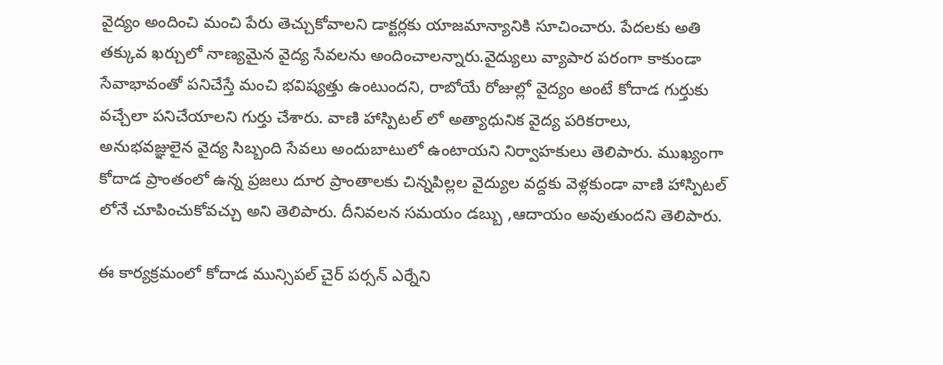వైద్యం అందించి మంచి పేరు తెచ్చుకోవాలని డాక్టర్లకు యాజమాన్యానికి సూచించారు. పేదలకు అతి తక్కువ ఖర్చులో నాణ్యమైన వైద్య సేవలను అందించాలన్నారు.వైద్యులు వ్యాపార పరంగా కాకుండా సేవాభావంతో పనిచేస్తే మంచి భవిష్యత్తు ఉంటుందని, రాబోయే రోజుల్లో వైద్యం అంటే కోదాడ గుర్తుకు వచ్చేలా పనిచేయాలని గుర్తు చేశారు. వాణి హాస్పిటల్ లో అత్యాధునిక వైద్య పరికరాలు, అనుభవజ్ఞులైన వైద్య సిబ్బంది సేవలు అందుబాటులో ఉంటాయని నిర్వాహకులు తెలిపారు. ముఖ్యంగా కోదాడ ప్రాంతంలో ఉన్న ప్రజలు దూర ప్రాంతాలకు చిన్నపిల్లల వైద్యుల వద్దకు వెళ్లకుండా వాణి హాస్పిటల్ లోనే చూపించుకోవచ్చు అని తెలిపారు. దీనివలన సమయం డబ్బు ,ఆదాయం అవుతుందని తెలిపారు.

ఈ కార్యక్రమంలో కోదాడ మున్సిపల్ చైర్ పర్సన్ ఎర్నేని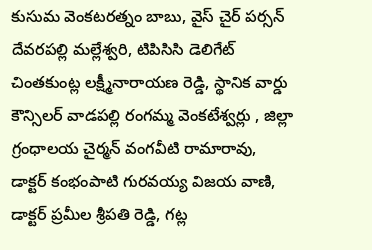కుసుమ వెంకటరత్నం బాబు, వైస్ చైర్ పర్సన్ దేవరపల్లి మల్లేశ్వరి, టిపిసిసి డెలిగేట్ చింతకుంట్ల లక్ష్మీనారాయణ రెడ్డి, స్థానిక వార్డు కౌన్సిలర్ వాడపల్లి రంగమ్మ వెంకటేశ్వర్లు , జిల్లా గ్రంధాలయ చైర్మన్ వంగవీటి రామారావు, డాక్టర్ కంభంపాటి గురవయ్య విజయ వాణి, డాక్టర్ ప్రమీల శ్రీపతి రెడ్డి, గట్ల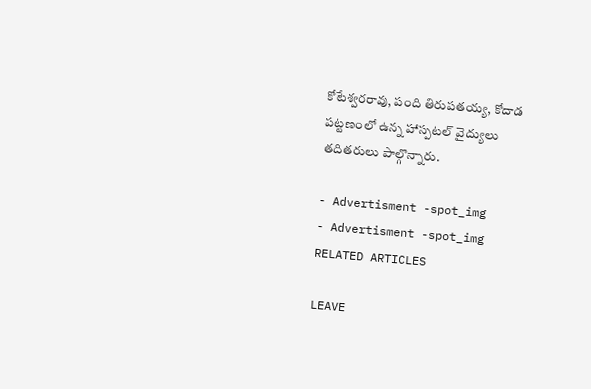కోటేశ్వరరావు, పంది తిరుపతయ్య, కోదాడ పట్టణంలో ఉన్న హాస్పటల్ వైద్యులు తదితరులు పాల్గొన్నారు.

- Advertisment -spot_img
- Advertisment -spot_img
RELATED ARTICLES

LEAVE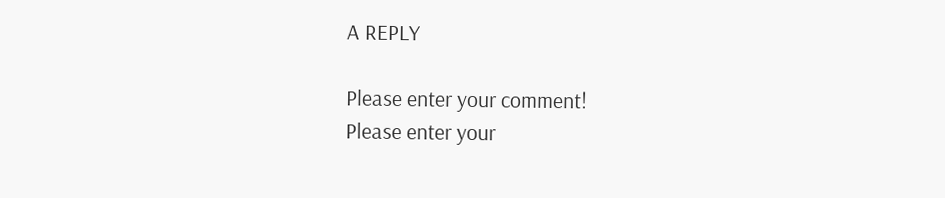A REPLY

Please enter your comment!
Please enter your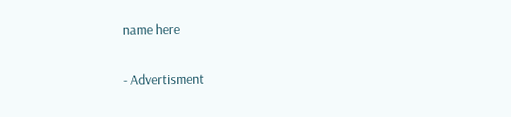name here

- Advertisment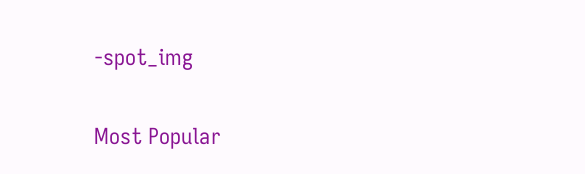-spot_img

Most Popular